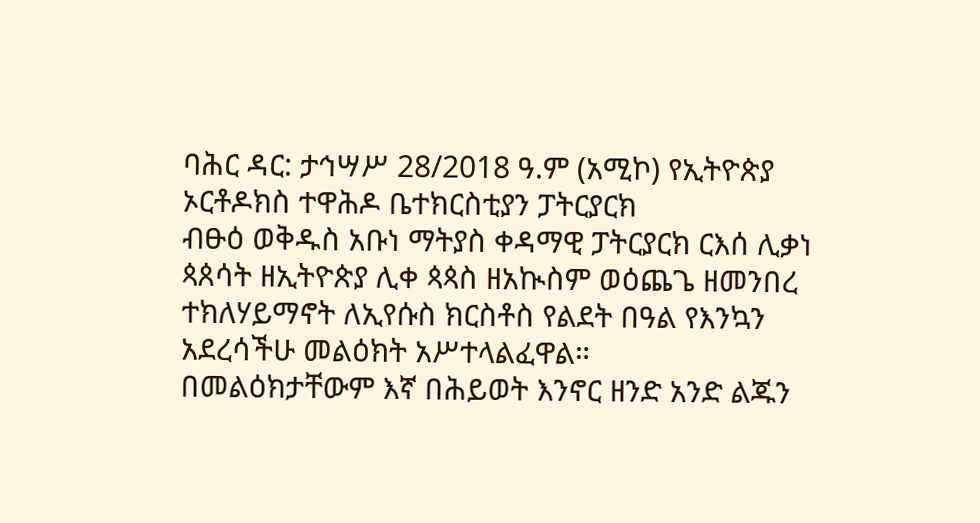ባሕር ዳር: ታኅሣሥ 28/2018 ዓ.ም (አሚኮ) የኢትዮጵያ ኦርቶዶክስ ተዋሕዶ ቤተክርስቲያን ፓትርያርክ
ብፁዕ ወቅዱስ አቡነ ማትያስ ቀዳማዊ ፓትርያርክ ርእሰ ሊቃነ ጳጰሳት ዘኢትዮጵያ ሊቀ ጳጳስ ዘአኲስም ወዕጨጌ ዘመንበረ ተክለሃይማኖት ለኢየሱስ ክርስቶስ የልደት በዓል የእንኳን አደረሳችሁ መልዕክት አሥተላልፈዋል።
በመልዕክታቸውም እኛ በሕይወት እንኖር ዘንድ አንድ ልጁን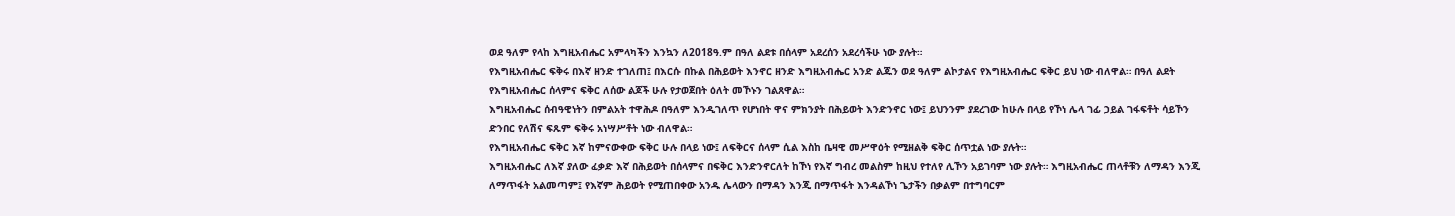ወደ ዓለም የላከ እግዚአብሔር አምላካችን እንኳን ለ2018ዓ.ም በዓለ ልደቱ በሰላም አደረሰን አደረሳችሁ ነው ያሉት።
የእግዚአብሔር ፍቅሩ በእኛ ዘንድ ተገለጠ፤ በእርሱ በኩል በሕይወት እንኖር ዘንድ እግዚአብሔር አንድ ልጁን ወደ ዓለም ልኮታልና የእግዚአብሔር ፍቅር ይህ ነው ብለዋል። በዓለ ልደት የእግዚአብሔር ሰላምና ፍቅር ለሰው ልጆች ሁሉ የታወጀበት ዕለት መኾኑን ገልጸዋል።
እግዚአብሔር ሰብዓዊነትን በምልአት ተዋሕዶ በዓለም እንዲገለጥ የሆነበት ዋና ምክንያት በሕይወት እንድንኖር ነው፤ ይህንንም ያደረገው ከሁሉ በላይ የኾነ ሌላ ገፊ ኃይል ገፋፍቶት ሳይኾን ድንበር የለሽና ፍጹም ፍቅሩ አነሣሥቶት ነው ብለዋል።
የእግዚአብሔር ፍቅር እኛ ከምናውቀው ፍቅር ሁሉ በላይ ነው፤ ለፍቅርና ሰላም ሲል እስከ ቤዛዊ መሥዋዕት የሚዘልቅ ፍቅር ሰጥቷል ነው ያሉት።
እግዚአብሔር ለእኛ ያለው ፈቃድ እኛ በሕይወት በሰላምና በፍቅር እንድንኖርለት ከኾነ የእኛ ግብረ መልስም ከዚህ የተለየ ሊኾን አይገባም ነው ያሉት። እግዚአብሔር ጠላቶቹን ለማዳን እንጂ ለማጥፋት አልመጣም፤ የእኛም ሕይወት የሚጠበቀው አንዱ ሌላውን በማዳን እንጂ በማጥፋት እንዳልኾነ ጌታችን በቃልም በተግባርም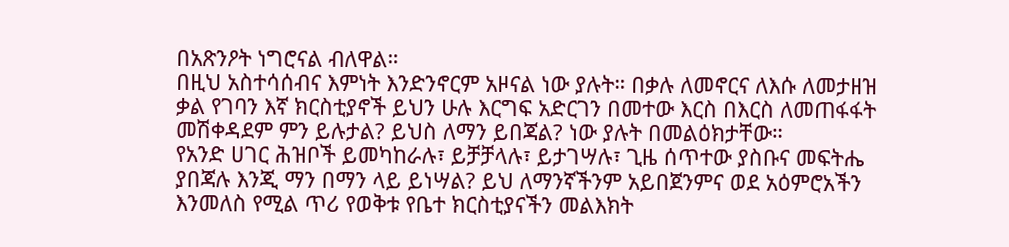በአጽንዖት ነግሮናል ብለዋል።
በዚህ አስተሳሰብና እምነት እንድንኖርም አዞናል ነው ያሉት። በቃሉ ለመኖርና ለእሱ ለመታዘዝ ቃል የገባን እኛ ክርስቲያኖች ይህን ሁሉ እርግፍ አድርገን በመተው እርስ በእርስ ለመጠፋፋት መሽቀዳደም ምን ይሉታል? ይህስ ለማን ይበጃል? ነው ያሉት በመልዕክታቸው።
የአንድ ሀገር ሕዝቦች ይመካከራሉ፣ ይቻቻላሉ፣ ይታገሣሉ፣ ጊዜ ሰጥተው ያስቡና መፍትሔ ያበጃሉ እንጂ ማን በማን ላይ ይነሣል? ይህ ለማንኛችንም አይበጀንምና ወደ አዕምሮአችን እንመለስ የሚል ጥሪ የወቅቱ የቤተ ክርስቲያናችን መልእክት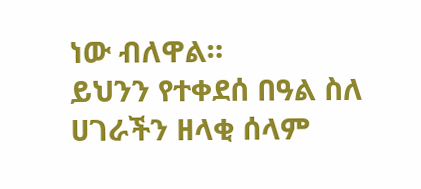ነው ብለዋል።
ይህንን የተቀደሰ በዓል ስለ ሀገራችን ዘላቂ ሰላም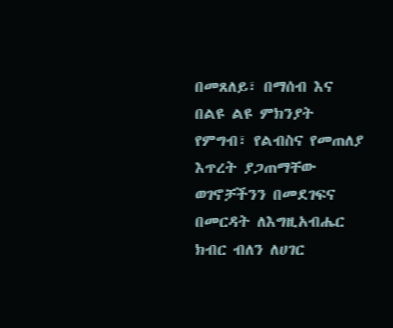በመጸለይ፣ በማሰብ እና በልዩ ልዩ ምክንያት የምግብ፣ የልብስና የመጠለያ እጥረት ያጋጠማቸው ወገኖቻችንን በመደገፍና በመርዳት ለእግዚአብሔር ክብር ብለን ለሀገር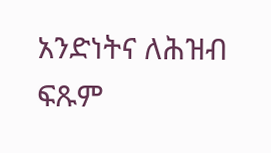አንድነትና ለሕዝብ ፍጹም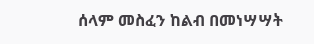ሰላም መስፈን ከልብ በመነሣሣት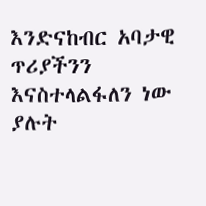እንድናከብር አባታዊ ጥሪያችንን እናስተላልፋለን ነው ያሉት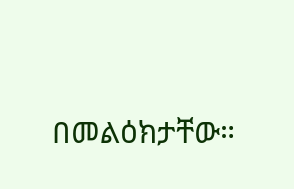በመልዕክታቸው።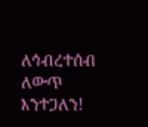ለኅብረተሰብ ለውጥ እንተጋለን!